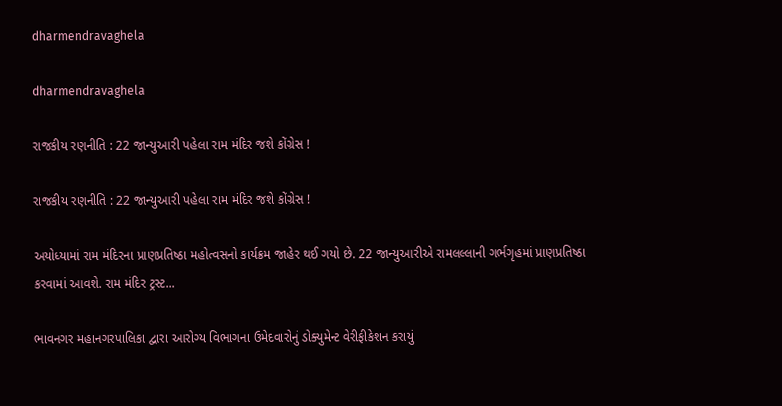dharmendravaghela

dharmendravaghela

રાજકીય રણનીતિ : 22 જાન્યુઆરી પહેલા રામ મંદિર જશે કોંગ્રેસ !

રાજકીય રણનીતિ : 22 જાન્યુઆરી પહેલા રામ મંદિર જશે કોંગ્રેસ !

અયોધ્યામાં રામ મંદિરના પ્રાણપ્રતિષ્ઠા મહોત્વસનો કાર્યક્રમ જાહેર થઈ ગયો છે. 22 જાન્યુઆરીએ રામલલ્લાની ગર્ભગૃહમાં પ્રાણપ્રતિષ્ઠા કરવામાં આવશે. રામ મંદિર ટ્રસ્ટ...

ભાવનગર મહાનગરપાલિકા દ્વારા આરોગ્ય વિભાગના ઉમેદવારોનું ડોક્યુમેન્ટ વેરીફીકેશન કરાયું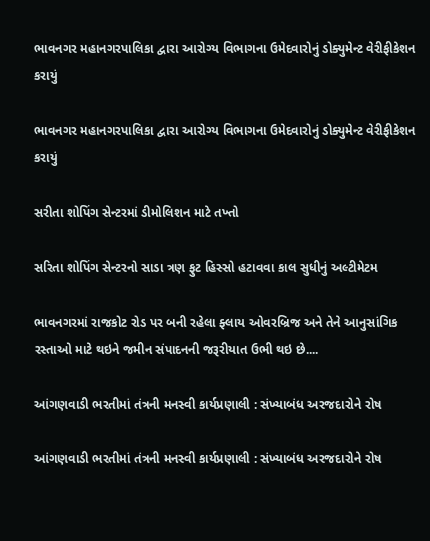ભાવનગર મહાનગરપાલિકા દ્વારા આરોગ્ય વિભાગના ઉમેદવારોનું ડોક્યુમેન્ટ વેરીફીકેશન કરાયું

ભાવનગર મહાનગરપાલિકા દ્વારા આરોગ્ય વિભાગના ઉમેદવારોનું ડોક્યુમેન્ટ વેરીફીકેશન કરાયું

સરીતા શોપિંગ સેન્ટરમાં ડીમોલિશન માટે તખ્તો

સરિતા શોપિંગ સેન્ટરનો સાડા ત્રણ ફુટ હિસ્સો હટાવવા કાલ સુધીનું અલ્ટીમેટમ

ભાવનગરમાં રાજકોટ રોડ પર બની રહેલા ફ્લાય ઓવરબ્રિજ અને તેને આનુસાંગિક રસ્તાઓ માટે થઇને જમીન સંપાદનની જરૂરીયાત ઉભી થઇ છે....

આંગણવાડી ભરતીમાં તંત્રની મનસ્વી કાર્યપ્રણાલી : સંખ્યાબંધ અરજદારોને રોષ

આંગણવાડી ભરતીમાં તંત્રની મનસ્વી કાર્યપ્રણાલી : સંખ્યાબંધ અરજદારોને રોષ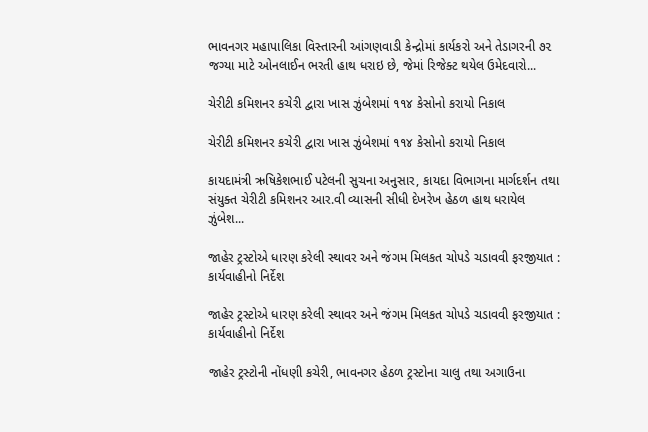ભાવનગર મહાપાલિકા વિસ્તારની આંગણવાડી કેન્દ્રોમાં કાર્યકરો અને તેડાગરની ૭૨ જગ્યા માટે ઓનલાઈન ભરતી હાથ ધરાઇ છે, જેમાં રિજેક્ટ થયેલ ઉમેદવારો...

ચેરીટી કમિશનર કચેરી દ્વારા ખાસ ઝુંબેશમાં ૧૧૪ કેસોનો કરાયો નિકાલ

ચેરીટી કમિશનર કચેરી દ્વારા ખાસ ઝુંબેશમાં ૧૧૪ કેસોનો કરાયો નિકાલ

કાયદામંત્રી ઋષિકેશભાઈ પટેલની સુચના અનુસાર, કાયદા વિભાગના માર્ગદર્શન તથા સંયુક્ત ચેરીટી કમિશનર આર.વી વ્યાસની સીધી દેખરેખ હેઠળ હાથ ધરાયેલ ઝુંબેશ...

જાહેર ટ્રસ્ટોએ ધારણ કરેલી સ્થાવર અને જંગમ મિલકત ચોપડે ચડાવવી ફરજીયાત : કાર્યવાહીનો નિર્દેશ

જાહેર ટ્રસ્ટોએ ધારણ કરેલી સ્થાવર અને જંગમ મિલકત ચોપડે ચડાવવી ફરજીયાત : કાર્યવાહીનો નિર્દેશ

જાહેર ટ્રસ્ટોની નોંધણી કચેરી, ભાવનગર હેઠળ ટ્રસ્ટોના ચાલુ તથા અગાઉના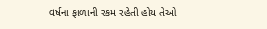વર્ષના ફાળાની રકમ રહેતી હોય તેઓ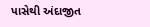પાસેથી અંદાજીત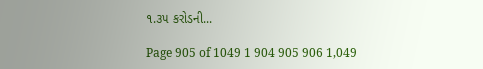૧.૩૫ કરોડની...

Page 905 of 1049 1 904 905 906 1,049